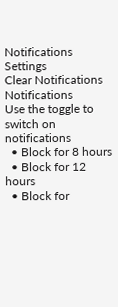Notifications
Settings
Clear Notifications
Notifications
Use the toggle to switch on notifications
  • Block for 8 hours
  • Block for 12 hours
  • Block for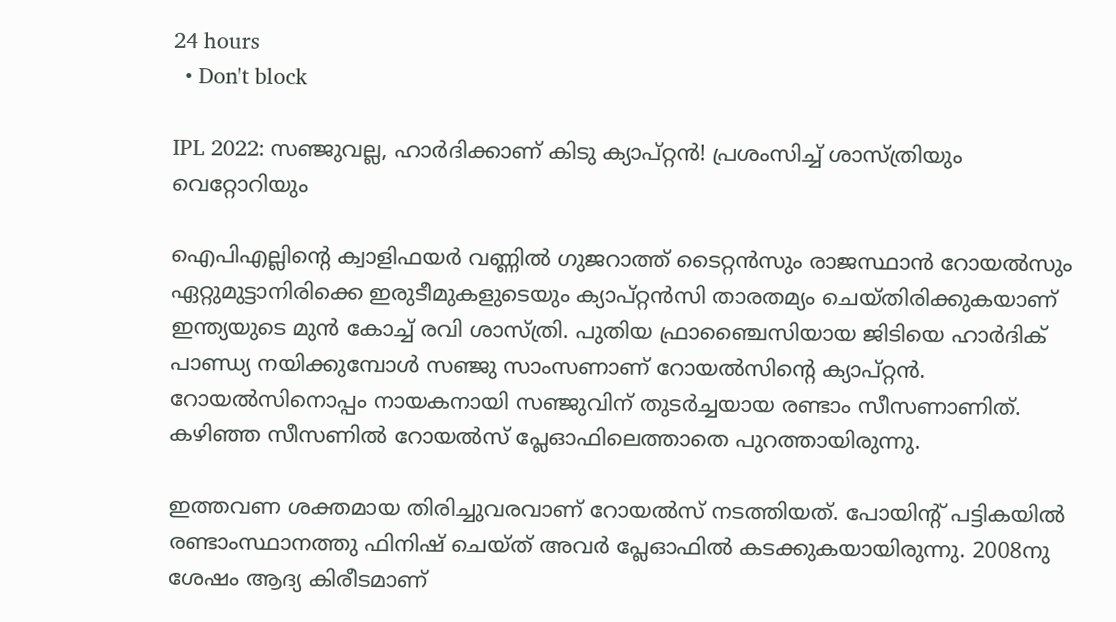24 hours
  • Don't block

IPL 2022: സഞ്ജുവല്ല, ഹാര്‍ദിക്കാണ് കിടു ക്യാപ്റ്റന്‍! പ്രശംസിച്ച് ശാസ്ത്രിയും വെറ്റോറിയും

ഐപിഎല്ലിന്റെ ക്വാളിഫയര്‍ വണ്ണില്‍ ഗുജറാത്ത് ടൈറ്റന്‍സും രാജസ്ഥാന്‍ റോയല്‍സും ഏറ്റുമുട്ടാനിരിക്കെ ഇരുടീമുകളുടെയും ക്യാപ്റ്റന്‍സി താരതമ്യം ചെയ്തിരിക്കുകയാണ് ഇന്ത്യയുടെ മുന്‍ കോച്ച് രവി ശാസ്ത്രി. പുതിയ ഫ്രാഞ്ചൈസിയായ ജിടിയെ ഹാര്‍ദിക് പാണ്ഡ്യ നയിക്കുമ്പോള്‍ സഞ്ജു സാംസണാണ് റോയല്‍സിന്റെ ക്യാപ്റ്റന്‍. റോയല്‍സിനൊപ്പം നായകനായി സഞ്ജുവിന് തുടര്‍ച്ചയായ രണ്ടാം സീസണാണിത്. കഴിഞ്ഞ സീസണില്‍ റോയല്‍സ് പ്ലേഓഫിലെത്താതെ പുറത്തായിരുന്നു.

ഇത്തവണ ശക്തമായ തിരിച്ചുവരവാണ് റോയല്‍സ് നടത്തിയത്. പോയിന്റ് പട്ടികയില്‍ രണ്ടാംസ്ഥാനത്തു ഫിനിഷ് ചെയ്ത് അവര്‍ പ്ലേഓഫില്‍ കടക്കുകയായിരുന്നു. 2008നു ശേഷം ആദ്യ കിരീടമാണ്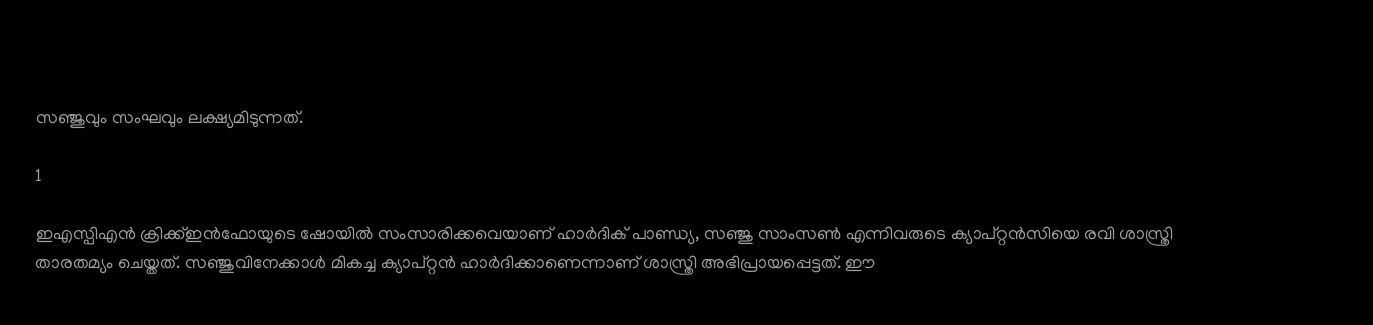സഞ്ജുവും സംഘവും ലക്ഷ്യമിടുന്നത്.

1

ഇഎസ്പിഎന്‍ ക്രിക്ക്ഇന്‍ഫോയുടെ ഷോയില്‍ സംസാരിക്കവെയാണ് ഹാര്‍ദിക് പാണ്ഡ്യ, സഞ്ജു സാംസണ്‍ എന്നിവരുടെ ക്യാപ്റ്റന്‍സിയെ രവി ശാസ്ത്രി താരതമ്യം ചെയ്തത്. സഞ്ജുവിനേക്കാള്‍ മികച്ച ക്യാപ്റ്റന്‍ ഹാര്‍ദിക്കാണെന്നാണ് ശാസ്ത്രി അഭിപ്രായപ്പെട്ടത്. ഈ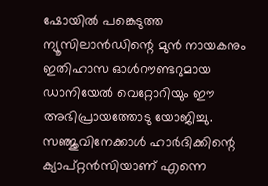ഷോയില്‍ പങ്കെടുത്ത ന്യൂസിലാന്‍ഡിന്റെ മുന്‍ നായകനും ഇതിഹാസ ഓള്‍റൗണ്ടറുമായ ഡാനിയേല്‍ വെറ്റോറിയും ഈ അഭിപ്രായത്തോടു യോജിച്ചു.
സഞ്ജുവിനേക്കാള്‍ ഹാര്‍ദിക്കിന്റെ ക്യാപ്റ്റന്‍സിയാണ് എന്നെ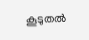കൂടുതല്‍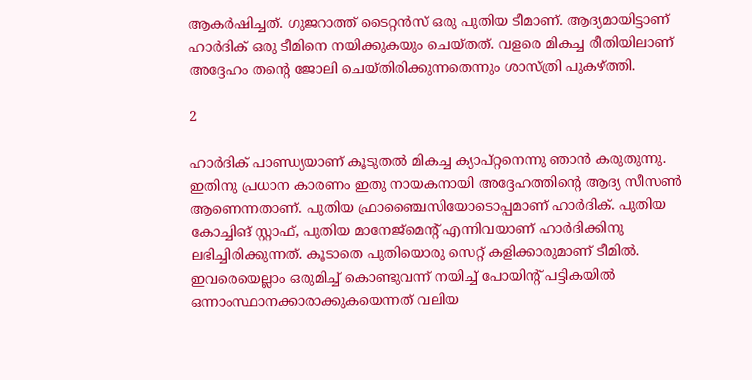ആകര്‍ഷിച്ചത്. ഗുജറാത്ത് ടൈറ്റന്‍സ് ഒരു പുതിയ ടീമാണ്. ആദ്യമായിട്ടാണ് ഹാര്‍ദിക് ഒരു ടീമിനെ നയിക്കുകയും ചെയ്തത്. വളരെ മികച്ച രീതിയിലാണ് അദ്ദേഹം തന്റെ ജോലി ചെയ്തിരിക്കുന്നതെന്നും ശാസ്ത്രി പുകഴ്ത്തി.

2

ഹാര്‍ദിക് പാണ്ഡ്യയാണ് കൂടുതല്‍ മികച്ച ക്യാപ്റ്റനെന്നു ഞാന്‍ കരുതുന്നു. ഇതിനു പ്രധാന കാരണം ഇതു നായകനായി അദ്ദേഹത്തിന്റെ ആദ്യ സീസണ്‍ ആണെന്നതാണ്. പുതിയ ഫ്രാഞ്ചൈസിയോടൊപ്പമാണ് ഹാര്‍ദിക്. പുതിയ കോച്ചിങ് സ്റ്റാഫ്, പുതിയ മാനേജ്‌മെന്റ് എന്നിവയാണ് ഹാര്‍ദിക്കിനു ലഭിച്ചിരിക്കുന്നത്. കൂടാതെ പുതിയൊരു സെറ്റ് കളിക്കാരുമാണ് ടീമില്‍. ഇവരെയെല്ലാം ഒരുമിച്ച് കൊണ്ടുവന്ന് നയിച്ച് പോയിന്റ് പട്ടികയില്‍ ഒന്നാംസ്ഥാനക്കാരാക്കുകയെന്നത് വലിയ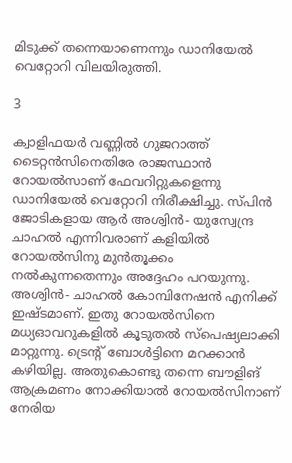മിടുക്ക് തന്നെയാണെന്നും ഡാനിയേല്‍ വെറ്റോറി വിലയിരുത്തി.

3

ക്വാളിഫയര്‍ വണ്ണില്‍ ഗുജറാത്ത് ടൈറ്റന്‍സിനെതിരേ രാജസ്ഥാന്‍ റോയല്‍സാണ് ഫേവറിറ്റുകളെന്നു ഡാനിയേല്‍ വെറ്റോറി നിരീക്ഷിച്ചു. സ്പിന്‍ ജോടികളായ ആര്‍ അശ്വിന്‍- യുസ്വേന്ദ്ര ചാഹല്‍ എന്നിവരാണ് കളിയില്‍ റോയല്‍സിനു മുന്‍തൂക്കം നല്‍കുന്നതെന്നും അദ്ദേഹം പറയുന്നു.
അശ്വിന്‍- ചാഹല്‍ കോമ്പിനേഷന്‍ എനിക്ക് ഇഷ്ടമാണ്. ഇതു റോയല്‍സിനെ മധ്യഓവറുകളില്‍ കൂടുതല്‍ സ്‌പെഷ്യലാക്കി മാറ്റുന്നു. ട്രെന്റ് ബോള്‍ട്ടിനെ മറക്കാന്‍ കഴിയില്ല. അതുകൊണ്ടു തന്നെ ബൗളിങ് ആക്രമണം നോക്കിയാല്‍ റോയല്‍സിനാണ് നേരിയ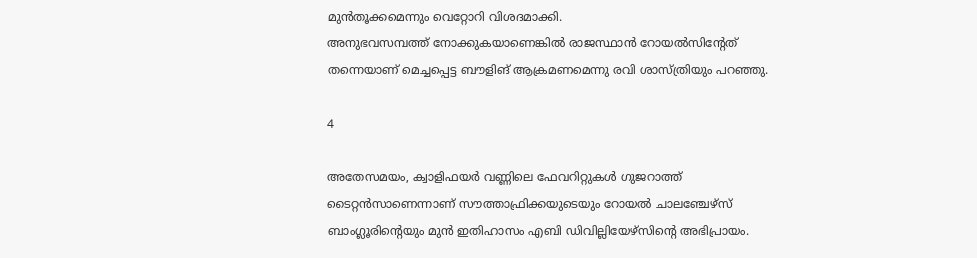മുന്‍തൂക്കമെന്നും വെറ്റോറി വിശദമാക്കി.
അനുഭവസമ്പത്ത് നോക്കുകയാണെങ്കില്‍ രാജസ്ഥാന്‍ റോയല്‍സിന്റേത് തന്നെയാണ് മെച്ചപ്പെട്ട ബൗളിങ് ആക്രമണമെന്നു രവി ശാസ്ത്രിയും പറഞ്ഞു.

4

അതേസമയം, ക്വാളിഫയര്‍ വണ്ണിലെ ഫേവറിറ്റുകള്‍ ഗുജറാത്ത് ടൈറ്റന്‍സാണെന്നാണ് സൗത്താഫ്രിക്കയുടെയും റോയല്‍ ചാലഞ്ചേഴ്‌സ് ബാംഗ്ലൂരിന്റെയും മുന്‍ ഇതിഹാസം എബി ഡിവില്ലിയേഴ്‌സിന്റെ അഭിപ്രായം.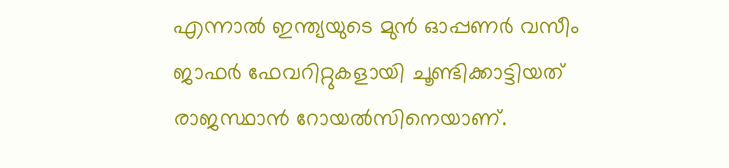എന്നാല്‍ ഇന്ത്യയുടെ മുന്‍ ഓപ്പണര്‍ വസീം ജാഫര്‍ ഫേവറിറ്റുകളായി ചൂണ്ടിക്കാട്ടിയത് രാജസ്ഥാന്‍ റോയല്‍സിനെയാണ്.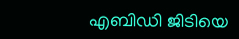എബിഡി ജിടിയെ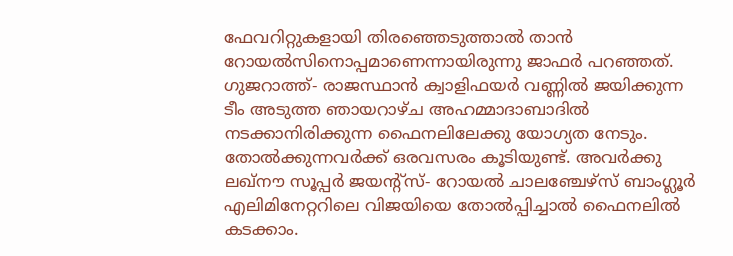ഫേവറിറ്റുകളായി തിരഞ്ഞെടുത്താല്‍ താന്‍ റോയല്‍സിനൊപ്പമാണെന്നായിരുന്നു ജാഫര്‍ പറഞ്ഞത്.
ഗുജറാത്ത്- രാജസ്ഥാന്‍ ക്വാളിഫയര്‍ വണ്ണില്‍ ജയിക്കുന്ന ടീം അടുത്ത ഞായറാഴ്ച അഹമ്മാദാബാദില്‍ നടക്കാനിരിക്കുന്ന ഫൈനലിലേക്കു യോഗ്യത നേടും. തോല്‍ക്കുന്നവര്‍ക്ക് ഒരവസരം കൂടിയുണ്ട്. അവര്‍ക്കു ലഖ്‌നൗ സൂപ്പര്‍ ജയന്റ്‌സ്- റോയല്‍ ചാലഞ്ചേഴ്‌സ് ബാംഗ്ലൂര്‍ എലിമിനേറ്ററിലെ വിജയിയെ തോല്‍പ്പിച്ചാല്‍ ഫൈനലില്‍ കടക്കാം.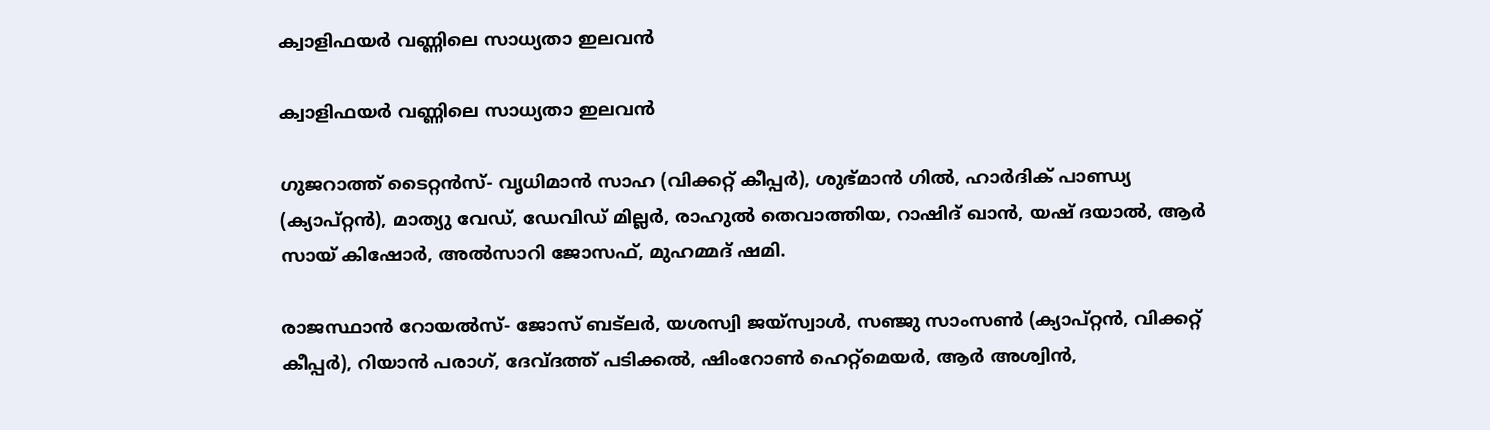ക്വാളിഫയര്‍ വണ്ണിലെ സാധ്യതാ ഇലവന്‍

ക്വാളിഫയര്‍ വണ്ണിലെ സാധ്യതാ ഇലവന്‍

ഗുജറാത്ത് ടൈറ്റന്‍സ്- വൃധിമാന്‍ സാഹ (വിക്കറ്റ് കീപ്പര്‍), ശുഭ്മാന്‍ ഗില്‍, ഹാര്‍ദിക് പാണ്ഡ്യ (ക്യാപ്റ്റന്‍), മാത്യു വേഡ്, ഡേവിഡ് മില്ലര്‍, രാഹുല്‍ തെവാത്തിയ, റാഷിദ് ഖാന്‍, യഷ് ദയാല്‍, ആര്‍ സായ് കിഷോര്‍, അല്‍സാറി ജോസഫ്, മുഹമ്മദ് ഷമി.

രാജസ്ഥാന്‍ റോയല്‍സ്- ജോസ് ബട്ലര്‍, യശസ്വി ജയ്സ്വാള്‍, സഞ്ജു സാംസണ്‍ (ക്യാപ്റ്റന്‍, വിക്കറ്റ് കീപ്പര്‍), റിയാന്‍ പരാഗ്, ദേവ്ദത്ത് പടിക്കല്‍, ഷിംറോണ്‍ ഹെറ്റ്മെയര്‍, ആര്‍ അശ്വിന്‍,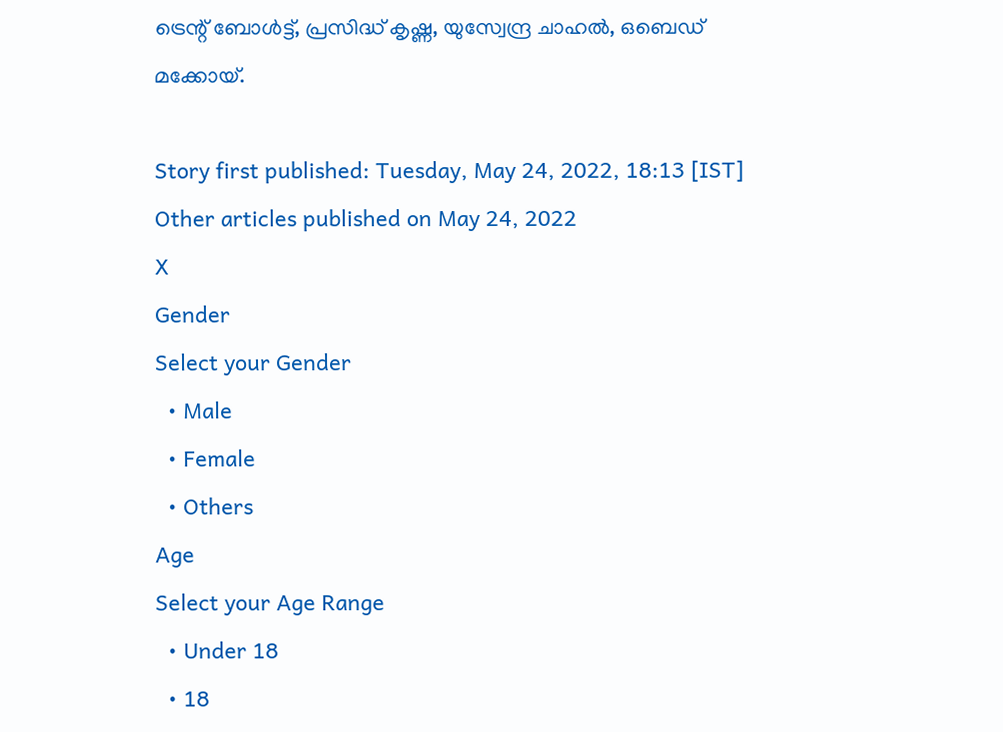ട്രെന്റ് ബോള്‍ട്ട്, പ്രസിദ്ധ് കൃഷ്ണ, യുസ്വേന്ദ്ര ചാഹല്‍, ഒബെഡ് മക്കോയ്.

Story first published: Tuesday, May 24, 2022, 18:13 [IST]
Other articles published on May 24, 2022
X
Gender
Select your Gender
  • Male
  • Female
  • Others
Age
Select your Age Range
  • Under 18
  • 18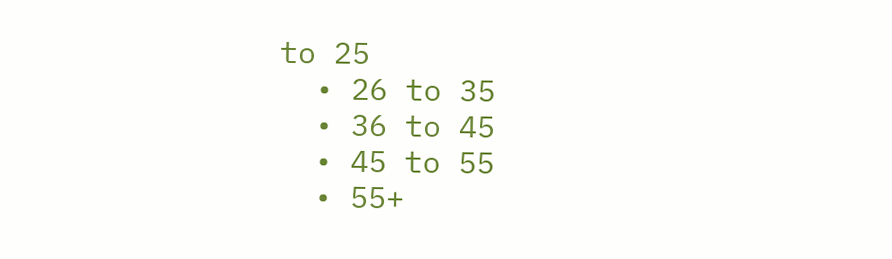to 25
  • 26 to 35
  • 36 to 45
  • 45 to 55
  • 55+